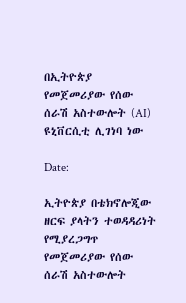በኢትዮጵያ የመጀመሪያው የሰው ሰራሽ አስተውሎት (AI) ዩኒቨርሲቲ ሊገነባ ነው

Date:

ኢትዮጵያ በቴክኖሎጂው ዘርፍ ያላትን ተወዳዳሪነት የሚያረጋግጥ የመጀመሪያው የሰው ሰራሽ አስተውሎት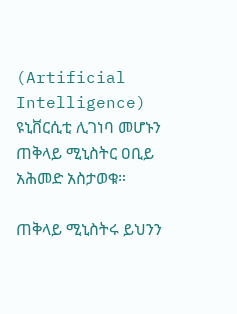(Artificial Intelligence) ዩኒቨርሲቲ ሊገነባ መሆኑን ጠቅላይ ሚኒስትር ዐቢይ አሕመድ አስታወቁ።

ጠቅላይ ሚኒስትሩ ይህንን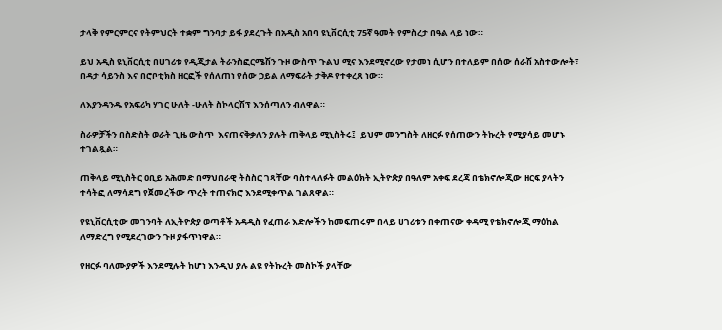ታላቅ የምርምርና የትምህርት ተቋም ግንባታ ይፋ ያደረጉት በአዲስ አበባ ዩኒቨርሲቲ 75ኛ ዓመት የምስረታ በዓል ላይ ነው።

ይህ አዲስ ዩኒቨርሲቲ በሀገሪቱ የዲጂታል ትራንስፎርሜሽን ጉዞ ውስጥ ጉልህ ሚና እንደሚኖረው የታመነ ሲሆን በተለይም በሰው ሰራሽ አስተውሎት፣ በዳታ ሳይንስ እና በሮቦቲክስ ዘርፎች የሰለጠነ የሰው ኃይል ለማፍራት ታቅዶ የተቀረጸ ነው።

ለእያንዳንዱ የአፍሪካ ሃገር ሁለት -ሁለት ስኮላርሽፕ እንሰጣለን ብለዋል።

ስራዎቻችን በስድስት ወራት ጊዜ ውስጥ  እናጠናቅቃለን ያሉት ጠቅላይ ሚኒስትሩ፤  ይህም መንግስት ለዘርፉ የሰጠውን ትኩረት የሚያሳይ መሆኑ ተገልጿል።

ጠቅላይ ሚኒስትር ዐቢይ አሕመድ በማህበራዊ ትስስር ገጻቸው ባስተላለፉት መልዕክት ኢትዮጵያ በዓለም አቀፍ ደረጃ በቴክኖሎጂው ዘርፍ ያላትን ተሳትፎ ለማሳደግ የጀመረችው ጥረት ተጠናክሮ እንደሚቀጥል ገልጸዋል።

የዩኒቨርሲቲው መገንባት ለኢትዮጵያ ወጣቶች አዳዲስ የፈጠራ እድሎችን ከመፍጠሩም በላይ ሀገሪቱን በቀጠናው ቀዳሚ የቴክኖሎጂ ማዕከል ለማድረግ የሚደረገውን ጉዞ ያፋጥነዋል።

የዘርፉ ባለሙያዎች እንደሚሉት ከሆነ እንዲህ ያሉ ልዩ የትኩረት መስኮች ያላቸው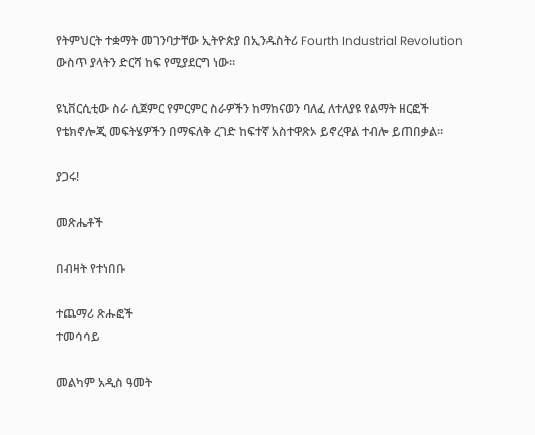የትምህርት ተቋማት መገንባታቸው ኢትዮጵያ በኢንዱስትሪ Fourth Industrial Revolution ውስጥ ያላትን ድርሻ ከፍ የሚያደርግ ነው።

ዩኒቨርሲቲው ስራ ሲጀምር የምርምር ስራዎችን ከማከናወን ባለፈ ለተለያዩ የልማት ዘርፎች የቴክኖሎጂ መፍትሄዎችን በማፍለቅ ረገድ ከፍተኛ አስተዋጽኦ ይኖረዋል ተብሎ ይጠበቃል።

ያጋሩ!

መጽሔቶች

በብዛት የተነበቡ

ተጨማሪ ጽሑፎች
ተመሳሳይ

መልካም አዲስ ዓመት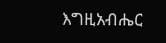እግዚአብሔር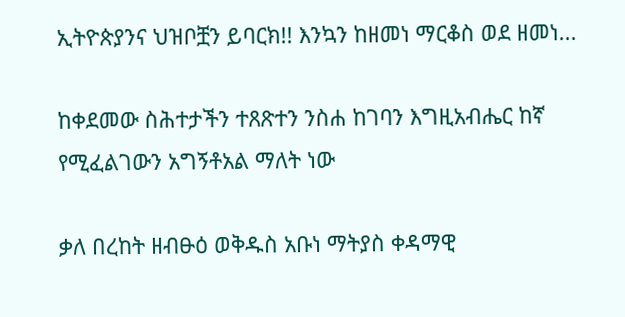ኢትዮጵያንና ህዝቦቿን ይባርክ!! እንኳን ከዘመነ ማርቆስ ወደ ዘመነ...

ከቀደመው ስሕተታችን ተጸጽተን ንስሐ ከገባን እግዚአብሔር ከኛ የሚፈልገውን አግኝቶአል ማለት ነው

ቃለ በረከት ዘብፁዕ ወቅዱስ አቡነ ማትያስ ቀዳማዊ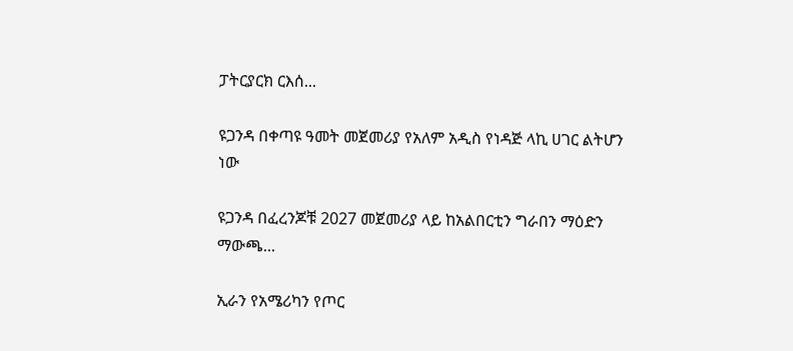ፓትርያርክ ርእሰ...

ዩጋንዳ በቀጣዩ ዓመት መጀመሪያ የአለም አዲስ የነዳጅ ላኪ ሀገር ልትሆን ነው

ዩጋንዳ በፈረንጆቹ 2027 መጀመሪያ ላይ ከአልበርቲን ግራበን ማዕድን ማውጫ...

ኢራን የአሜሪካን የጦር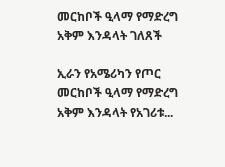መርከቦች ዒላማ የማድረግ አቅም እንዳላት ገለጸች

ኢራን የአሜሪካን የጦር መርከቦች ዒላማ የማድረግ አቅም እንዳላት የአገሪቱ...